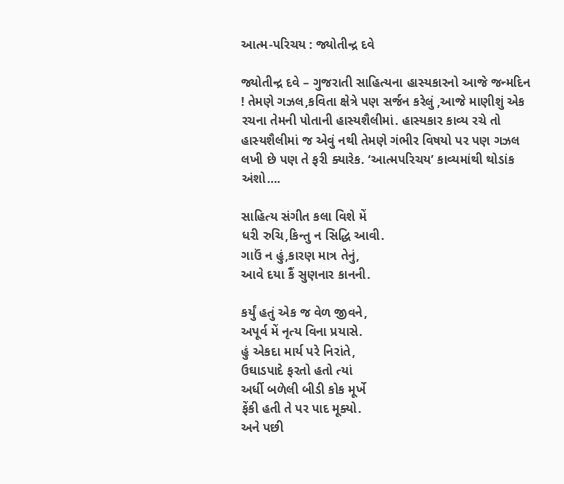આત્મ-પરિચય : જ્યોતીન્દ્ર દવે

જ્યોતીન્દ્ર દવે – ગુજરાતી સાહિત્યના હાસ્યકારનો આજે જન્મદિન ! તેમણે ગઝલ,કવિતા ક્ષેત્રે પણ સર્જન કરેલું ,આજે માણીશું એક રચના તેમની પોતાની હાસ્યશૈલીમાં. હાસ્યકાર કાવ્ય રચે તો હાસ્યશૈલીમાં જ એવું નથી તેમણે ગંભીર વિષયો પર પણ ગઝલ લખી છે પણ તે ફરી ક્યારેક. ‘આત્મપરિચય’ કાવ્યમાંથી થોડાંક અંશો….

સાહિત્ય સંગીત કલા વિશે મેં
ધરી રુચિ,કિન્તુ ન સિદ્ધિ આવી.
ગાઉં ન હું,કારણ માત્ર તેનું,
આવે દયા કૈં સુણનાર કાનની.

કર્યું હતું એક જ વેળ જીવને,
અપૂર્વ મેં નૃત્ય વિના પ્રયાસે.
હું એકદા માર્ય પરે નિરાંતે,
ઉઘાડપાદે ફરતો હતો ત્યાં
અર્ધી બળેલી બીડી કોક મૂર્ખે
ફેંકી હતી તે પર પાદ મૂક્યો.
અને પછી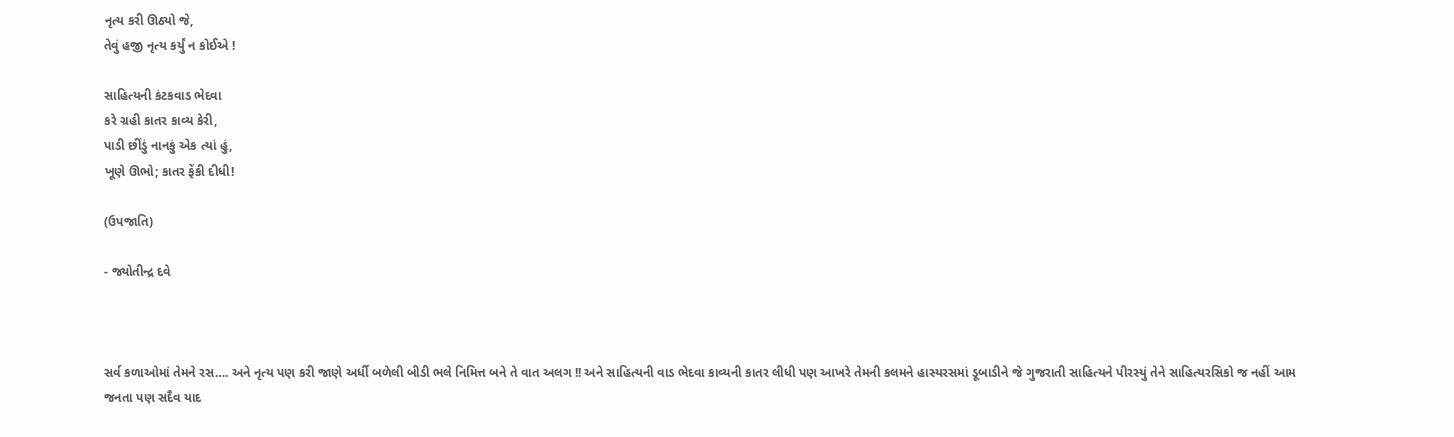નૃત્ય કરી ઊઠ્યો જે,
તેવું હજી નૃત્ય કર્યું ન કોઈએ !

સાહિત્યની કંટકવાડ ભેદવા
કરે ગ્રહી કાતર કાવ્ય કેરી,
પાડી છીંડું નાનકું એક ત્યાં હું,
ખૂણે ઊભો; કાતર ફેંકી દીધી!

(ઉપજાતિ)

- જ્યોતીન્દ્ર દવે



સર્વ કળાઓમાં તેમને રસ…. અને નૃત્ય પણ કરી જાણે અર્ધી બળેલી બીડી ભલે નિમિત્ત બને તે વાત અલગ !! અને સાહિત્યની વાડ ભેદવા કાવ્યની કાતર લીધી પણ આખરે તેમની કલમને હાસ્યરસમાં ડૂબાડીને જે ગુજરાતી સાહિત્યને પીરસ્યું તેને સાહિત્યરસિકો જ નહીં આમ જનતા પણ સદૈવ યાદ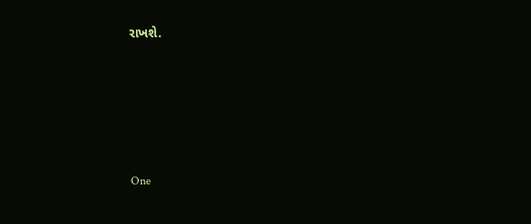રાખશે.






One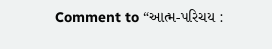Comment to “આત્મ-પરિચય :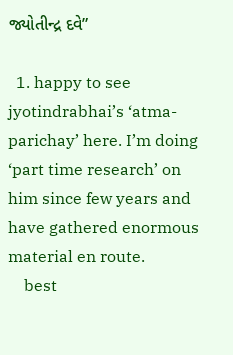જ્યોતીન્દ્ર દવે”

  1. happy to see jyotindrabhai’s ‘atma-parichay’ here. I’m doing ‘part time research’ on him since few years and have gathered enormous material en route.
    best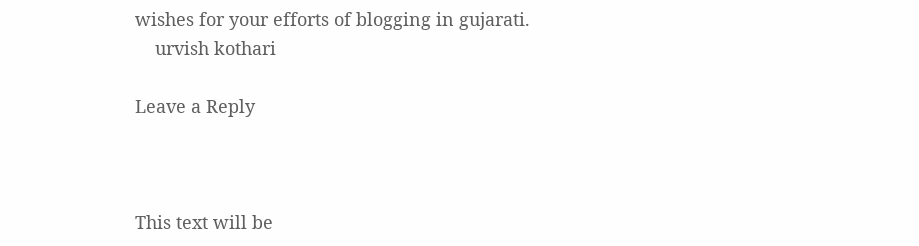wishes for your efforts of blogging in gujarati.
    urvish kothari

Leave a Reply



This text will be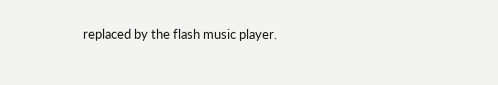replaced by the flash music player.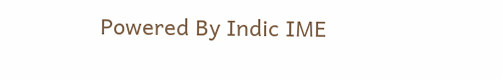Powered By Indic IME